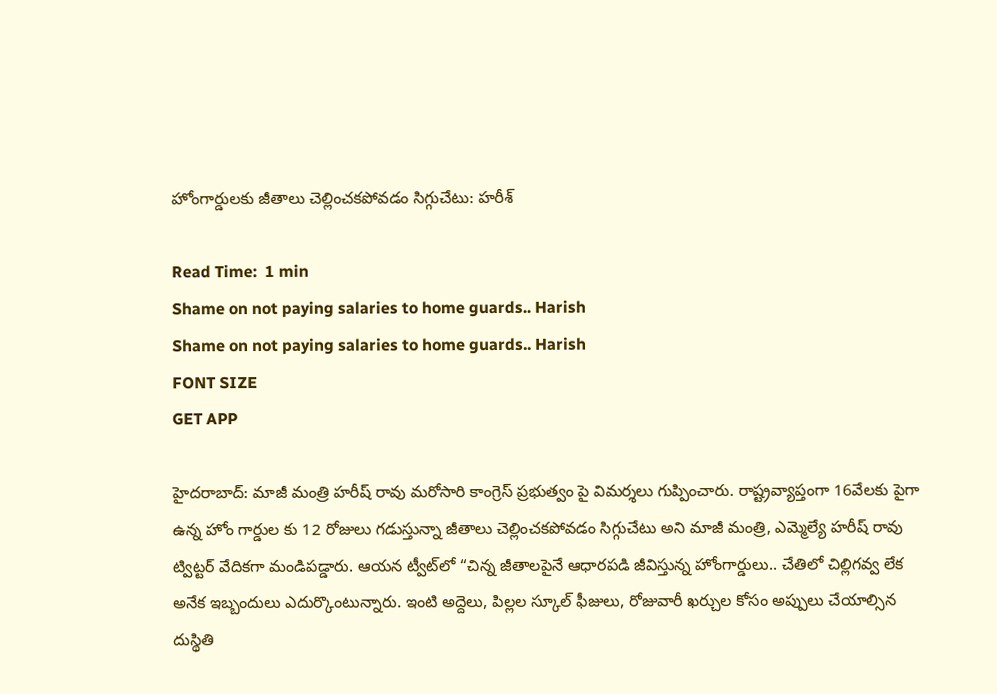హోంగార్డులకు జీతాలు చెల్లించకపోవడం సిగ్గుచేటు: హరీశ్

Read Time:  1 min
Shame on not paying salaries to home guards.. Harish
Shame on not paying salaries to home guards.. Harish
FONT SIZE
GET APP

హైదరాబాద్‌: మాజీ మంత్రి హరీష్ రావు మరోసారి కాంగ్రెస్‌ ప్రభుత్వం పై విమర్శలు గుప్పించారు. రాష్ట్రవ్యాప్తంగా 16వేలకు పైగా ఉన్న హోం గార్డుల కు 12 రోజులు గడుస్తున్నా జీతాలు చెల్లించకపోవడం సిగ్గుచేటు అని మాజీ మంత్రి, ఎమ్మెల్యే హరీష్ రావు ట్విట్టర్ వేదికగా మండిపడ్డారు. ఆయన ట్వీట్‌లో “చిన్న జీతాలపైనే ఆధారపడి జీవిస్తున్న హోంగార్డులు.. చేతిలో చిల్లిగవ్వ లేక అనేక ఇబ్బందులు ఎదుర్కొంటున్నారు. ఇంటి అద్దెలు, పిల్లల స్కూల్ ఫీజులు, రోజువారీ ఖర్చుల కోసం అప్పులు చేయాల్సిన దుస్థితి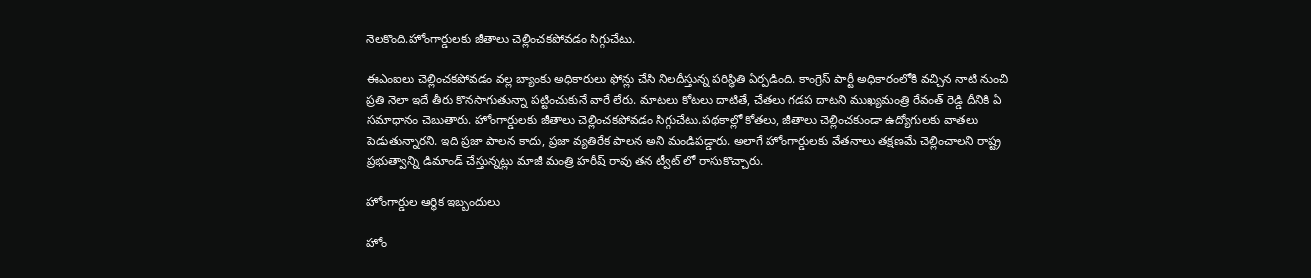నెలకొంది.హోంగార్డులకు జీతాలు చెల్లించకపోవడం సిగ్గుచేటు.

ఈఎంఐలు చెల్లించకపోవడం వల్ల బ్యాంకు అధికారులు ఫోన్లు చేసి నిలదీస్తున్న పరిస్థితి ఏర్పడింది. కాంగ్రెస్ పార్టీ అధికారంలోకి వచ్చిన నాటి నుంచి ప్రతి నెలా ఇదే తీరు కొనసాగుతున్నా పట్టించుకునే వారే లేరు. మాటలు కోటలు దాటితే, చేతలు గడప దాటని ముఖ్యమంత్రి రేవంత్ రెడ్డి దీనికి ఏ సమాధానం చెబుతారు. హోంగార్డులకు జీతాలు చెల్లించకపోవడం సిగ్గుచేటు.పథకాల్లో కోతలు, జీతాలు చెల్లించకుండా ఉద్యోగులకు వాతలు పెడుతున్నారని. ఇది ప్రజా పాలన కాదు, ప్రజా వ్యతిరేక పాలన అని మండిపడ్డారు. అలాగే హోంగార్డులకు వేతనాలు తక్షణమే చెల్లించాలని రాష్ట్ర ప్రభుత్వాన్ని డిమాండ్ చేస్తున్నట్లు మాజీ మంత్రి హరీష్ రావు తన ట్వీట్ లో రాసుకొచ్చారు.

హోంగార్డుల ఆర్థిక ఇబ్బందులు

హోం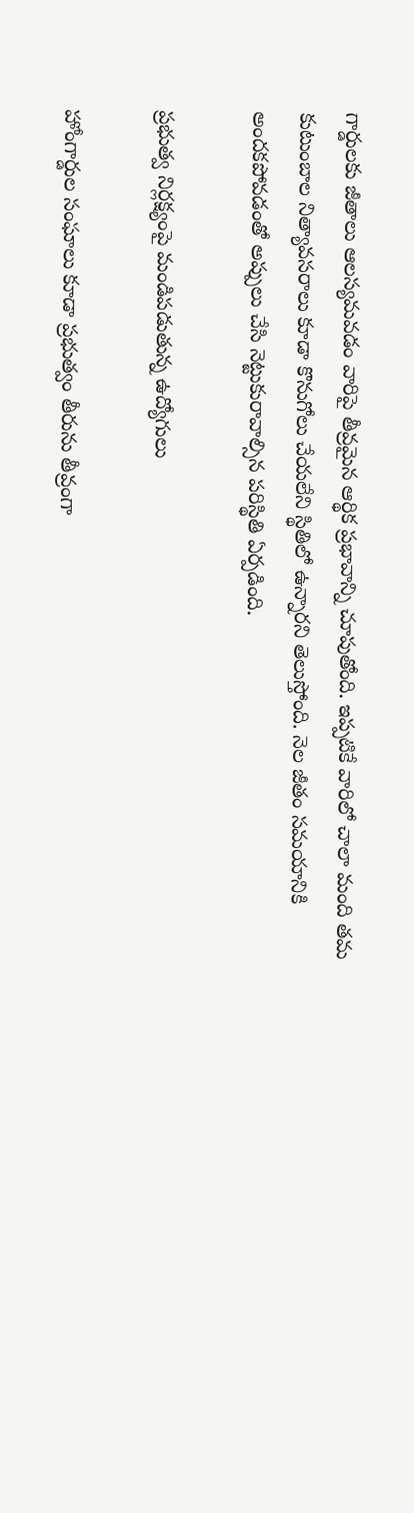గార్డులకు జీతాలు ఆలస్యమవడం వారిపై తీవ్రమైన ఆర్థిక ప్రభావాన్ని చూపుతోంది. ఇప్పటికే వారిలో చాలా మంది తమ కుటుంబాల నిత్యావసరాలు కూడా కొనుగోలు చేయలేని స్థితిలో ఉన్నారని తెలుస్తోంది. నెల జీతం సమయానికి అందకపోవడంతో అప్పులు చేసి నెట్టుకురావాల్సిన పరిస్థితి ఏర్పడింది.

ప్రభుత్వ నిర్లక్ష్యంపై మండిపడుతున్న ఉద్యోగులు

హోంగార్డుల సంఘాలు కూడా ప్రభుత్వం తీరును తీవ్రంగా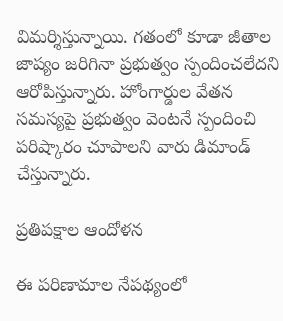విమర్శిస్తున్నాయి. గతంలో కూడా జీతాల జాప్యం జరిగినా ప్రభుత్వం స్పందించలేదని ఆరోపిస్తున్నారు. హోంగార్డుల వేతన సమస్యపై ప్రభుత్వం వెంటనే స్పందించి పరిష్కారం చూపాలని వారు డిమాండ్ చేస్తున్నారు.

ప్రతిపక్షాల ఆందోళన

ఈ పరిణామాల నేపథ్యంలో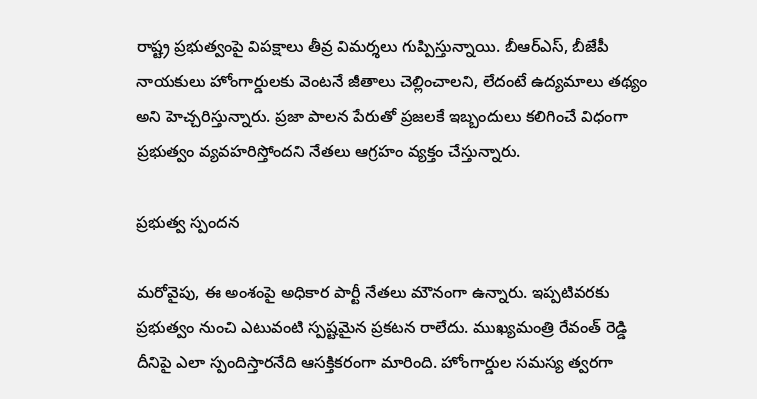రాష్ట్ర ప్రభుత్వంపై విపక్షాలు తీవ్ర విమర్శలు గుప్పిస్తున్నాయి. బీఆర్ఎస్, బీజేపీ నాయకులు హోంగార్డులకు వెంటనే జీతాలు చెల్లించాలని, లేదంటే ఉద్యమాలు తథ్యం అని హెచ్చరిస్తున్నారు. ప్రజా పాలన పేరుతో ప్రజలకే ఇబ్బందులు కలిగించే విధంగా ప్రభుత్వం వ్యవహరిస్తోందని నేతలు ఆగ్రహం వ్యక్తం చేస్తున్నారు.

ప్రభుత్వ స్పందన

మరోవైపు, ఈ అంశంపై అధికార పార్టీ నేతలు మౌనంగా ఉన్నారు. ఇప్పటివరకు ప్రభుత్వం నుంచి ఎటువంటి స్పష్టమైన ప్రకటన రాలేదు. ముఖ్యమంత్రి రేవంత్ రెడ్డి దీనిపై ఎలా స్పందిస్తారనేది ఆసక్తికరంగా మారింది. హోంగార్డుల సమస్య త్వరగా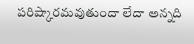పరిష్కారమవుతుందా లేదా అన్నది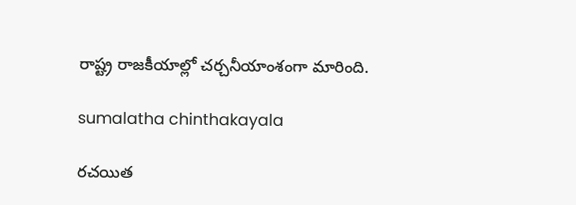రాష్ట్ర రాజకీయాల్లో చర్చనీయాంశంగా మారింది.

sumalatha chinthakayala

రచయిత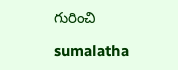గురించి

sumalatha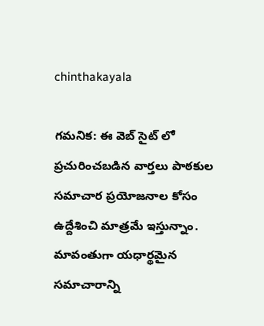chinthakayala

గమనిక: ఈ వెబ్ సైట్ లో ప్రచురించబడిన వార్తలు పాఠకుల సమాచార ప్రయోజనాల కోసం ఉద్దేశించి మాత్రమే ఇస్తున్నాం. మావంతుగా యధార్థమైన సమాచారాన్ని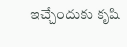ఇచ్చేందుకు కృషి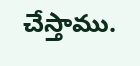చేస్తాము.